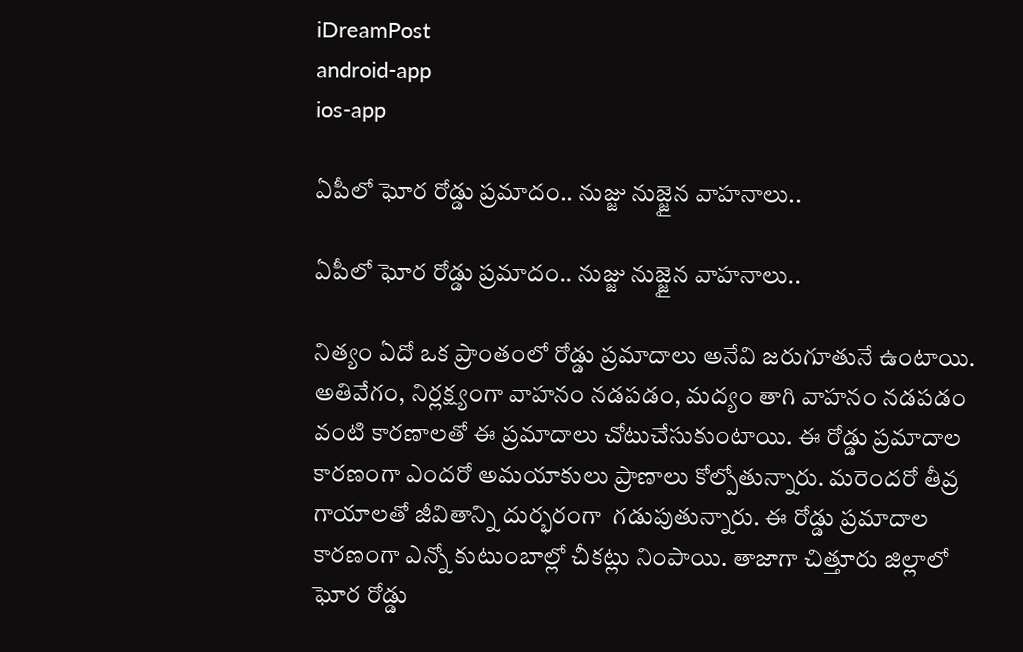iDreamPost
android-app
ios-app

ఏపీలో ఘోర రోడ్డు ప్రమాదం.. నుజ్జు నుజ్జైన వాహనాలు..

ఏపీలో ఘోర రోడ్డు ప్రమాదం.. నుజ్జు నుజ్జైన వాహనాలు..

నిత్యం ఏదో ఒక ప్రాంతంలో రోడ్డు ప్రమాదాలు అనేవి జరుగూతునే ఉంటాయి. అతివేగం, నిర్లక్ష్యంగా వాహనం నడపడం, మద్యం తాగి వాహనం నడపడం వంటి కారణాలతో ఈ ప్రమాదాలు చోటుచేసుకుంటాయి. ఈ రోడ్డు ప్రమాదాల కారణంగా ఎందరో అమయాకులు ప్రాణాలు కోల్పోతున్నారు. మరెందరో తీవ్ర గాయాలతో జీవితాన్ని దుర్భరంగా  గడుపుతున్నారు. ఈ రోడ్డు ప్రమాదాల కారణంగా ఎన్నో కుటుంబాల్లో చీకట్లు నింపాయి. తాజాగా చిత్తూరు జిల్లాలో ఘోర రోడ్డు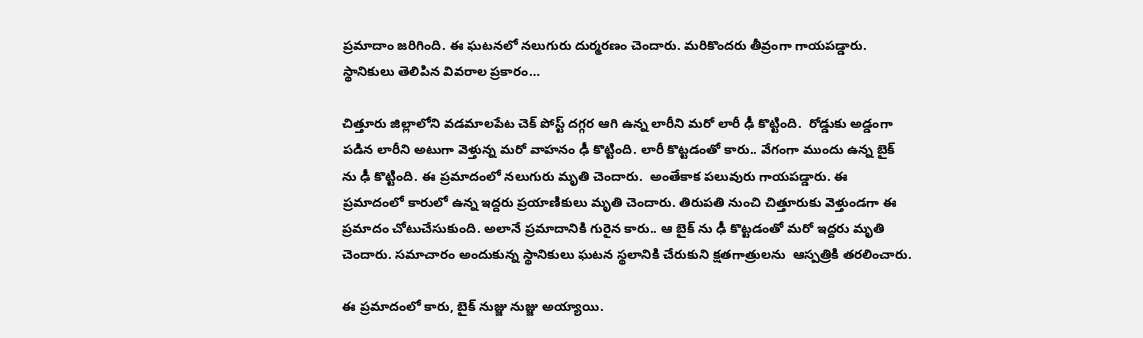ప్రమాదాం జరిగింది. ఈ ఘటనలో నలుగురు దుర్మరణం చెందారు. మరికొందరు తీవ్రంగా గాయపడ్డారు. స్థానికులు తెలిపిన వివరాల ప్రకారం…

చిత్తూరు జిల్లాలోని వడమాలపేట చెక్ పోస్ట్ దగ్గర ఆగి ఉన్న లారీని మరో లారీ ఢీ కొట్టింది.  రోడ్డుకు అడ్డంగా పడిన లారీని అటుగా వెళ్తున్న మరో వాహనం ఢీ కొట్టింది. లారీ కొట్టడంతో కారు.. వేగంగా ముందు ఉన్న బైక్ ను ఢీ కొట్టింది. ఈ ప్రమాదంలో నలుగురు మృతి చెందారు.  అంతేకాక పలువురు గాయపడ్డారు. ఈ ప్రమాదంలో కారులో ఉన్న ఇద్దరు ప్రయాణికులు మృతి చెందారు. తిరుపతి నుంచి చిత్తూరుకు వెళ్తుండగా ఈ ప్రమాదం చోటుచేసుకుంది. అలానే ప్రమాదానికి గురైన కారు.. ఆ బైక్ ను ఢీ కొట్టడంతో మరో ఇద్దరు మృతి చెందారు. సమాచారం అందుకున్న స్థానికులు ఘటన స్థలానికి చేరుకుని క్షతగాత్రులను  ఆస్పత్రికి తరలించారు.

ఈ ప్రమాదంలో కారు, బైక్ నుజ్జు నుజ్జు అయ్యాయి.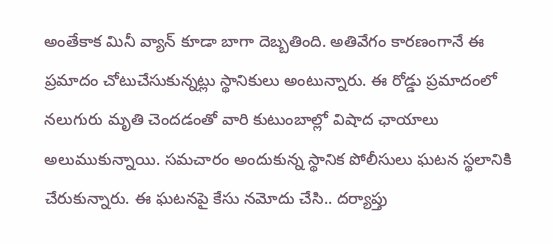అంతేకాక మినీ వ్యాన్ కూడా బాగా దెబ్బతింది. అతివేగం కారణంగానే ఈ ప్రమాదం చోటుచేసుకున్నట్లు స్థానికులు అంటున్నారు. ఈ రోడ్డు ప్రమాదంలో నలుగురు మృతి చెందడంతో వారి కుటుంబాల్లో విషాద ఛాయాలు అలుముకున్నాయి. సమచారం అందుకున్న స్థానిక పోలీసులు ఘటన స్థలానికి చేరుకున్నారు. ఈ ఘటనపై కేసు నమోదు చేసి.. దర్యాప్తు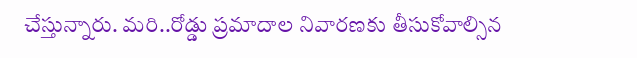చేస్తున్నారు. మరి..రోడ్డు ప్రమాదాల నివారణకు తీసుకోవాల్సిన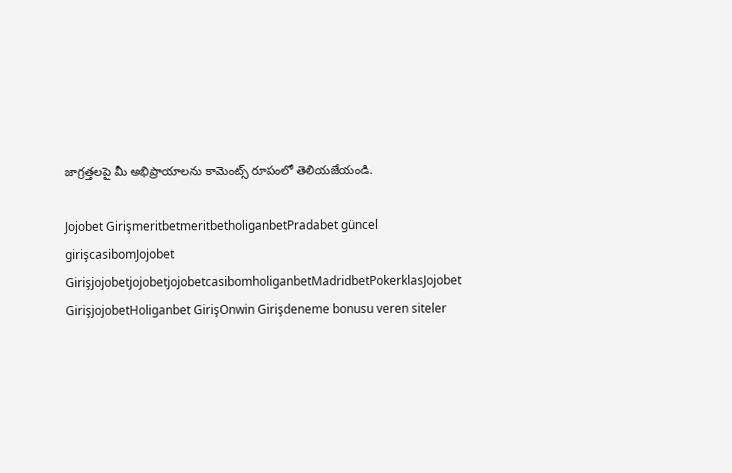జాగ్రత్తలపై మీ అభిప్రాయాలను కామెంట్స్ రూపంలో తెలియజేయండి.

Jojobet GirişmeritbetmeritbetholiganbetPradabet güncel girişcasibomJojobet GirişjojobetjojobetjojobetcasibomholiganbetMadridbetPokerklasJojobet GirişjojobetHoliganbet GirişOnwin Girişdeneme bonusu veren siteler